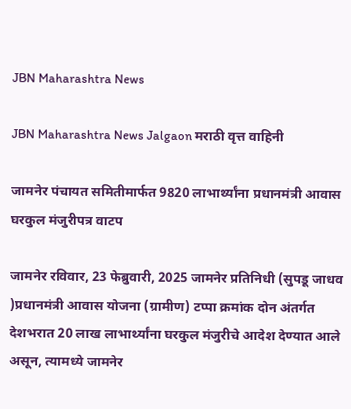JBN Maharashtra News

JBN Maharashtra News Jalgaon मराठी वृत्त वाहिनी

जामनेर पंचायत समितीमार्फत 9820 लाभार्थ्यांना प्रधानमंत्री आवास घरकुल मंजुरीपत्र वाटप

जामनेर रविवार, 23 फेब्रुवारी, 2025 जामनेर प्रतिनिधी (सुपडू जाधव )प्रधानमंत्री आवास योजना (ग्रामीण) टप्पा क्रमांक दोन अंतर्गत देशभरात 20 लाख लाभार्थ्यांना घरकुल मंजुरीचे आदेश देण्यात आले असून, त्यामध्ये जामनेर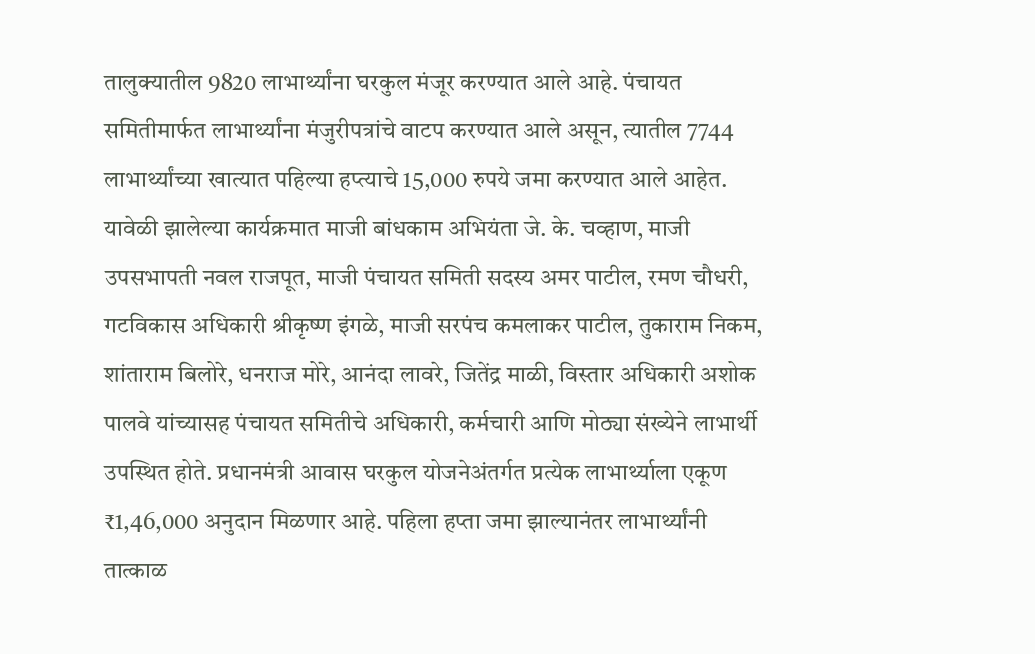तालुक्यातील 9820 लाभार्थ्यांना घरकुल मंजूर करण्यात आले आहे. पंचायत समितीमार्फत लाभार्थ्यांना मंजुरीपत्रांचे वाटप करण्यात आले असून, त्यातील 7744 लाभार्थ्यांच्या खात्यात पहिल्या हप्त्याचे 15,000 रुपये जमा करण्यात आले आहेत. यावेळी झालेल्या कार्यक्रमात माजी बांधकाम अभियंता जे. के. चव्हाण, माजी उपसभापती नवल राजपूत, माजी पंचायत समिती सदस्य अमर पाटील, रमण चौधरी, गटविकास अधिकारी श्रीकृष्ण इंगळे, माजी सरपंच कमलाकर पाटील, तुकाराम निकम, शांताराम बिलोरे, धनराज मोरे, आनंदा लावरे, जितेंद्र माळी, विस्तार अधिकारी अशोक पालवे यांच्यासह पंचायत समितीचे अधिकारी, कर्मचारी आणि मोठ्या संख्येने लाभार्थी उपस्थित होते. प्रधानमंत्री आवास घरकुल योजनेअंतर्गत प्रत्येक लाभार्थ्याला एकूण ₹1,46,000 अनुदान मिळणार आहे. पहिला हप्ता जमा झाल्यानंतर लाभार्थ्यांनी तात्काळ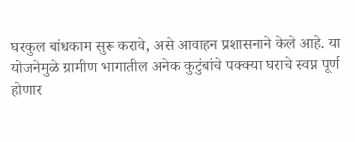घरकुल बांधकाम सुरू करावे, असे आवाहन प्रशासनाने केले आहे. या योजनेमुळे ग्रामीण भागातील अनेक कुटुंबांचे पक्क्या घराचे स्वप्न पूर्ण होणार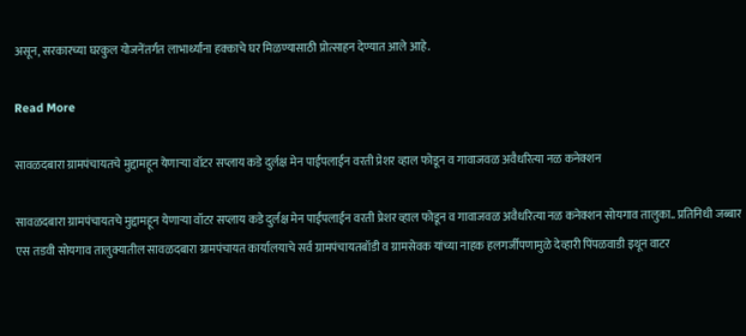असून, सरकारच्या घरकुल योजनेंतर्गत लाभार्थ्यांना हक्काचे घर मिळण्यासाठी प्रोत्साहन देण्यात आले आहे.

Read More

सावळदबारा ग्रामपंचायतचे मुद्दामहून येणाऱ्या वॉटर सप्लाय कडे दुर्लक्ष मेन पाईपलाईन वरती प्रेशर व्हाल फोडून व गावाजवळ अवैधरित्या नळ कनेक्शन

सावळदबारा ग्रामपंचायतचे मुद्दामहून येणाऱ्या वॉटर सप्लाय कडे दुर्लक्ष मेन पाईपलाईन वरती प्रेशर व्हाल फोडून व गावाजवळ अवैधरित्या नळ कनेक्शन सोयगाव तालुका.. प्रतिनिधी जब्बार एस तडवी सोयगाव तालुक्यातील सावळदबारा ग्रामपंचायत कार्यालयाचे सर्व ग्रामपंचायतबॉडी व ग्रामसेवक यांच्या नाहक हलगर्जीपणामुळे देव्हारी पिंपळवाडी इथून वाटर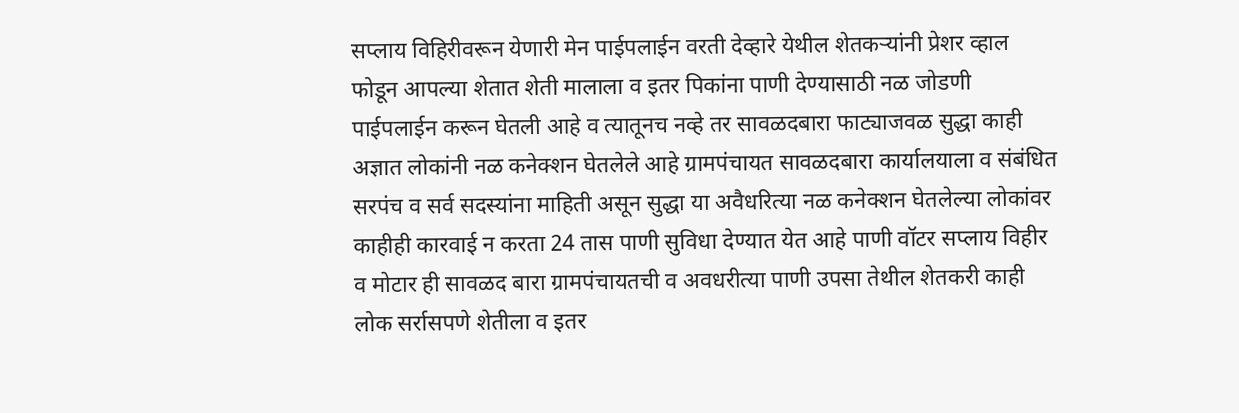सप्लाय विहिरीवरून येणारी मेन पाईपलाईन वरती देव्हारे येथील शेतकऱ्यांनी प्रेशर व्हाल फोडून आपल्या शेतात शेती मालाला व इतर पिकांना पाणी देण्यासाठी नळ जोडणी पाईपलाईन करून घेतली आहे व त्यातूनच नव्हे तर सावळदबारा फाट्याजवळ सुद्धा काही अज्ञात लोकांनी नळ कनेक्शन घेतलेले आहे ग्रामपंचायत सावळदबारा कार्यालयाला व संबंधित सरपंच व सर्व सदस्यांना माहिती असून सुद्धा या अवैधरित्या नळ कनेक्शन घेतलेल्या लोकांवर काहीही कारवाई न करता 24 तास पाणी सुविधा देण्यात येत आहे पाणी वॉटर सप्लाय विहीर व मोटार ही सावळद बारा ग्रामपंचायतची व अवधरीत्या पाणी उपसा तेथील शेतकरी काही लोक सर्रासपणे शेतीला व इतर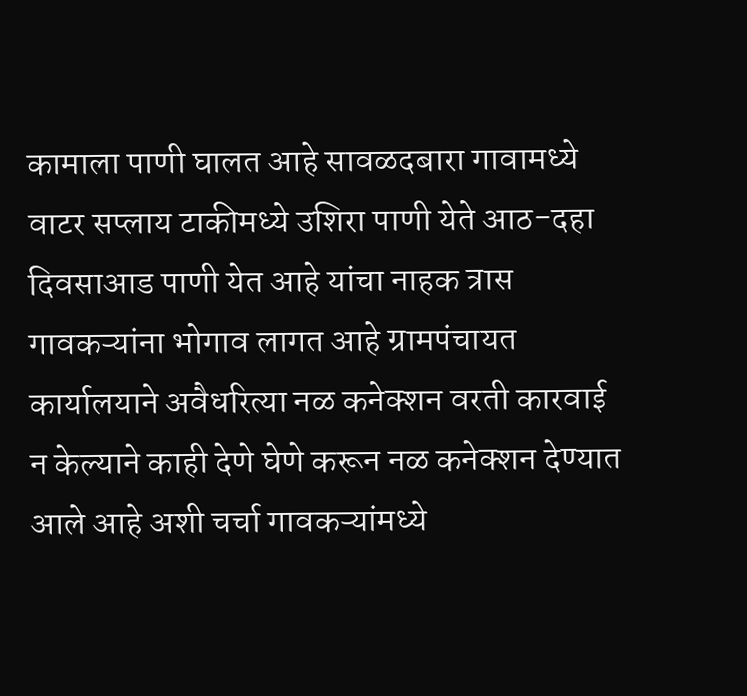कामाला पाणी घालत आहे सावळदबारा गावामध्ये वाटर सप्लाय टाकीमध्ये उशिरा पाणी येते आठ-दहा दिवसाआड पाणी येत आहे यांचा नाहक त्रास गावकऱ्यांना भोगाव लागत आहे ग्रामपंचायत कार्यालयाने अवैधरित्या नळ कनेक्शन वरती कारवाई न केल्याने काही देणे घेणे करून नळ कनेक्शन देण्यात आले आहे अशी चर्चा गावकऱ्यांमध्ये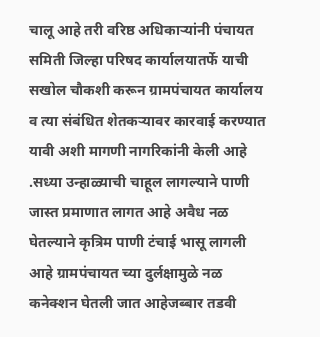चालू आहे तरी वरिष्ठ अधिकाऱ्यांनी पंचायत समिती जिल्हा परिषद कार्यालयातर्फे याची सखोल चौकशी करून ग्रामपंचायत कार्यालय व त्या संबंधित शेतकऱ्यावर कारवाई करण्यात यावी अशी मागणी नागरिकांनी केली आहे .सध्या उन्हाळ्याची चाहूल लागल्याने पाणी जास्त प्रमाणात लागत आहे अवैध नळ घेतल्याने कृत्रिम पाणी टंचाई भासू लागली आहे ग्रामपंचायत च्या दुर्लक्षामुळे नळ कनेक्शन घेतली जात आहेजब्बार तडवी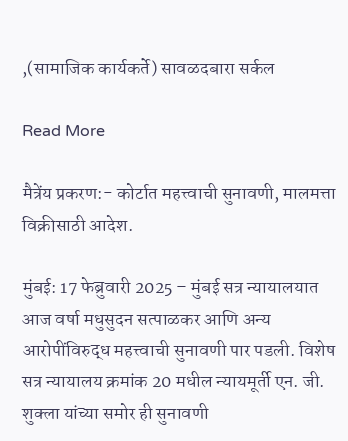,(सामाजिक कार्यकर्ते) सावळदबारा सर्कल

Read More

मैत्रेंय प्रकरण:- कोर्टात महत्त्वाची सुनावणी, मालमत्ता विक्रीसाठी आदेश.

मुंबई: 17 फेब्रुवारी 2025 – मुंबई सत्र न्यायालयात आज वर्षा मधुसुदन सत्पाळकर आणि अन्य आरोपींविरुद्ध महत्त्वाची सुनावणी पार पडली. विशेष सत्र न्यायालय क्रमांक 20 मधील न्यायमूर्ती एन. जी. शुक्ला यांच्या समोर ही सुनावणी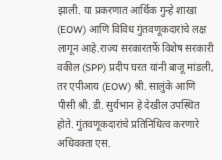झाली. या प्रकरणात आर्थिक गुन्हे शाखा (EOW) आणि विविध गुंतवणूकदारांचे लक्ष लागून आहे.राज्य सरकारतर्फे विशेष सरकारी वकील (SPP) प्रदीप घरत यांनी बाजू मांडली, तर एपीआय (EOW) श्री. सालुंके आणि पीसी श्री. डी. सुर्यभान हे देखील उपस्थित होते. गुंतवणूकदारांचे प्रतिनिधित्व करणारे अधिवक्ता एस.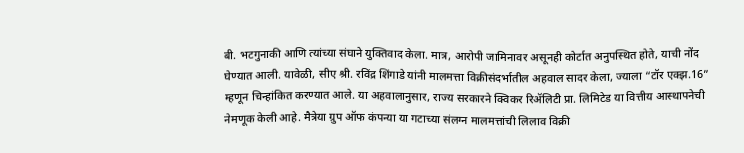बी. भटगुनाकी आणि त्यांच्या संघाने युक्तिवाद केला. मात्र, आरोपी जामिनावर असूनही कोर्टात अनुपस्थित होते, याची नोंद घेण्यात आली. यावेळी, सीए श्री. रविंद्र शिंगाडे यांनी मालमत्ता विक्रीसंदर्भातील अहवाल सादर केला, ज्याला “टॉर एक्झ.16” म्हणून चिन्हांकित करण्यात आले. या अहवालानुसार, राज्य सरकारने क्विकर रिॲलिटी प्रा. लिमिटेड या वित्तीय आस्थापनेची नेमणूक केली आहे. मैत्रेया ग्रुप ऑफ कंपन्या या गटाच्या संलग्न मालमत्तांची लिलाव विक्री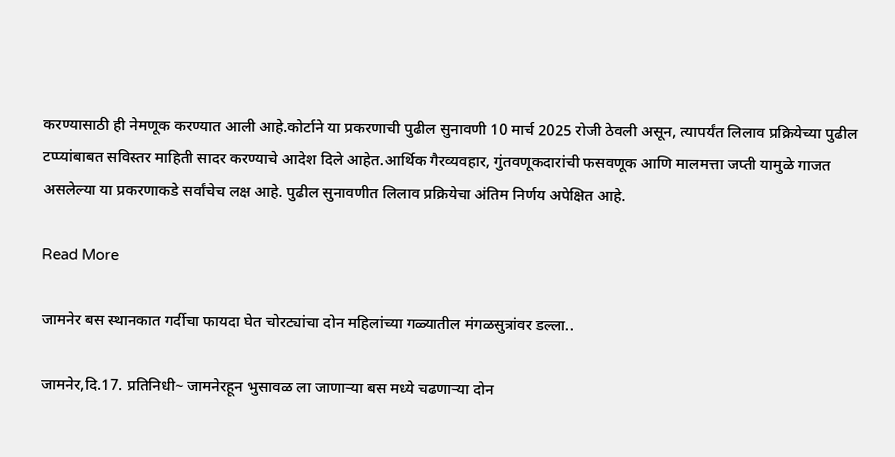करण्यासाठी ही नेमणूक करण्यात आली आहे.कोर्टाने या प्रकरणाची पुढील सुनावणी 10 मार्च 2025 रोजी ठेवली असून, त्यापर्यंत लिलाव प्रक्रियेच्या पुढील टप्प्यांबाबत सविस्तर माहिती सादर करण्याचे आदेश दिले आहेत.आर्थिक गैरव्यवहार, गुंतवणूकदारांची फसवणूक आणि मालमत्ता जप्ती यामुळे गाजत असलेल्या या प्रकरणाकडे सर्वांचेच लक्ष आहे. पुढील सुनावणीत लिलाव प्रक्रियेचा अंतिम निर्णय अपेक्षित आहे.

Read More

जामनेर बस स्थानकात गर्दीचा फायदा घेत चोरट्यांचा दोन महिलांच्या गळ्यातील मंगळसुत्रांवर डल्ला..

जामनेर,दि.17. प्रतिनिधी~ जामनेरहून भुसावळ ला जाणाऱ्या बस मध्ये चढणाऱ्या दोन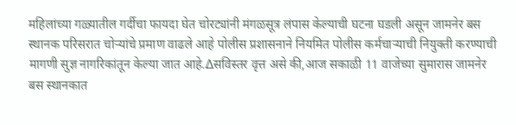महिलांच्या गळ्यातील गर्दीचा फायदा घेत चोरट्यांनी मंगळसूत्र लंपास केल्याची घटना घडली असून जामनेर बस स्थानक परिसरात चोऱ्यांचे प्रमाण वाढले आहे पोलीस प्रशासनाने नियमित पोलीस कर्मचाऱ्याची नियुक्ती करण्याची मागणी सुज्ञ नागरिकांतून केल्या जात आहे.∆सविस्तर वृत्त असे की,आज सकाळी 11 वाजेच्या सुमारास जामनेर बस स्थानकात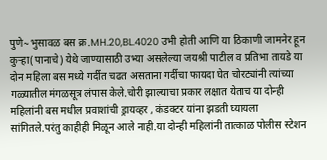पुणे~भुसावळ बस क्र.MH.20,BL.4020 उभी होती आणि या ठिकाणी जामनेर हून कुऱ्हा(पानाचे) येथे जाण्यासाठी उभ्या असलेल्या जयश्री पाटील व प्रतिभा तायडे या दोन महिला बस मध्ये गर्दीत चढत असताना गर्दीचा फायदा घेत चोरट्यांनी त्यांच्या गळ्यातील मंगळसूत्र लंपास केले.चोरी झाल्याचा प्रकार लक्षात येताच या दोन्ही महिलांनी बस मधील प्रवाशांची ड्रायव्हर , कंडक्टर यांना झडती घ्यायला सांगितले.परंतु काहीही मिळून आले नाही.या दोन्ही महिलांनी तात्काळ पोलीस स्टेशन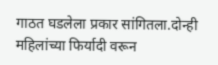गाठत घडलेला प्रकार सांगितला.दोन्ही महिलांच्या फिर्यादी वरून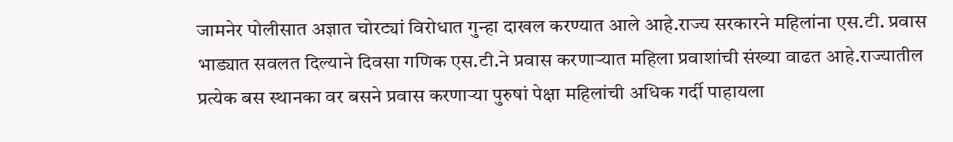जामनेर पोलीसात अज्ञात चोरट्यां विरोधात गुन्हा दाखल करण्यात आले आहे.राज्य सरकारने महिलांना एस.टी. प्रवास भाड्यात सवलत दिल्याने दिवसा गणिक एस.टी.ने प्रवास करणाऱ्यात महिला प्रवाशांची संख्या वाढत आहे.राज्यातील प्रत्येक बस स्थानका वर बसने प्रवास करणाऱ्या पुरुषां पेक्षा महिलांची अधिक गर्दी पाहायला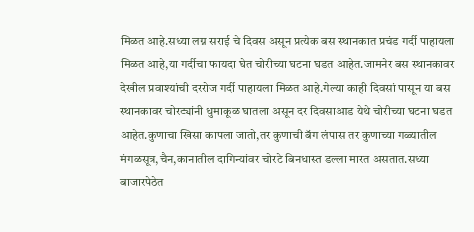मिळत आहे.सध्या लग्न सराई चे दिवस असून प्रत्येक बस स्थानकात प्रचंड गर्दी पाहायला मिळत आहे,या गर्दीचा फायदा घेत चोरीच्या घटना घडत आहेत.जामनेर बस स्थानकावर देखील प्रवाश्यांची दररोज गर्दी पाहायला मिळत आहे.गेल्या काही दिवसां पासून या बस स्थानकावर चोरट्यांनी धुमाकूळ घातला असून दर दिवसाआड येथे चोरीच्या घटना घडत आहेत.कुणाचा खिसा कापला जातो,तर कुणाची बॅग लंपास तर कुणाच्या गळ्यातील मंगळसूत्र,चैन,कानातील दागिन्यांवर चोरटे बिनधास्त डल्ला मारत असतात.सध्या बाजारपेठेत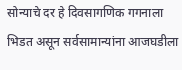सोन्याचे दर हे दिवसागणिक गगनाला भिडत असून सर्वसामान्यांना आजघडीला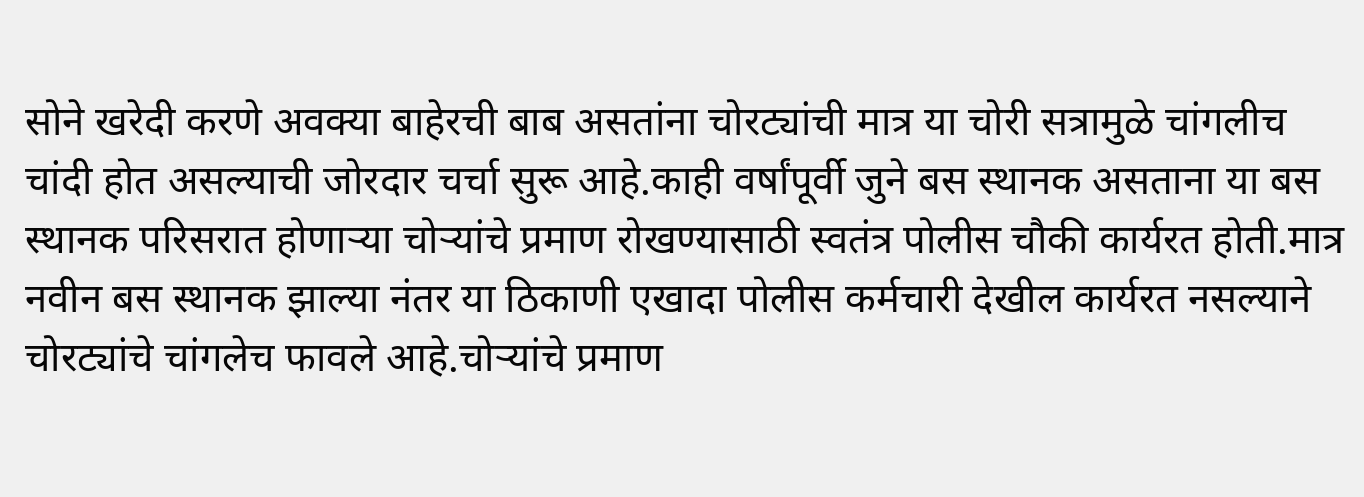सोने खरेदी करणे अवक्या बाहेरची बाब असतांना चोरट्यांची मात्र या चोरी सत्रामुळे चांगलीच चांदी होत असल्याची जोरदार चर्चा सुरू आहे.काही वर्षांपूर्वी जुने बस स्थानक असताना या बस स्थानक परिसरात होणाऱ्या चोऱ्यांचे प्रमाण रोखण्यासाठी स्वतंत्र पोलीस चौकी कार्यरत होती.मात्र नवीन बस स्थानक झाल्या नंतर या ठिकाणी एखादा पोलीस कर्मचारी देखील कार्यरत नसल्याने चोरट्यांचे चांगलेच फावले आहे.चोऱ्यांचे प्रमाण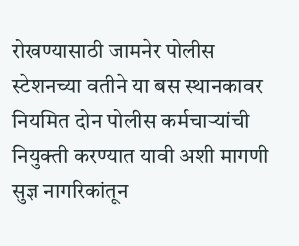रोखण्यासाठी जामनेर पोलीस स्टेशनच्या वतीने या बस स्थानकावर नियमित दोन पोलीस कर्मचाऱ्यांची नियुक्ती करण्यात यावी अशी मागणी सुज्ञ नागरिकांतून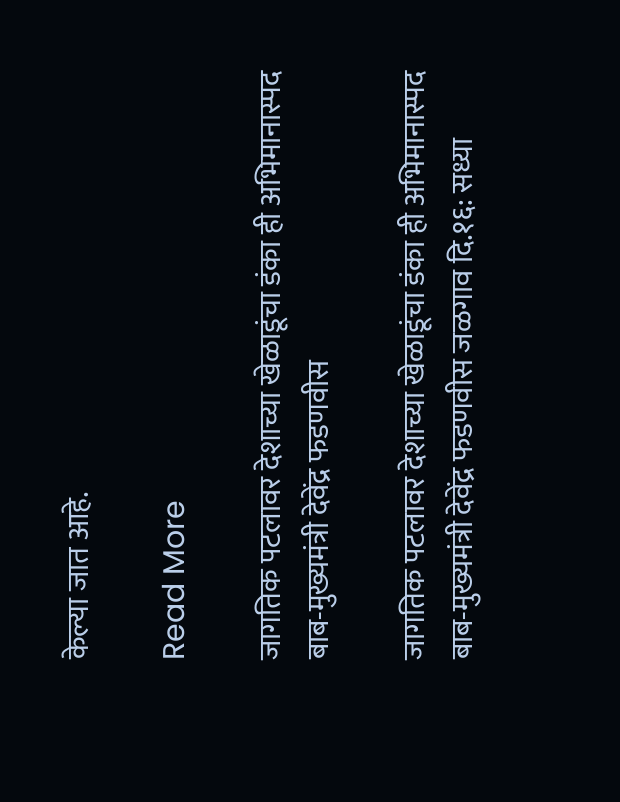केल्या जात आहे.

Read More

जागतिक पटलावर देशाच्या खेळाडूंचा डंका ही अभिमानास्पद बाब-मुख्यमंत्री देवेंद्र फडणवीस

जागतिक पटलावर देशाच्या खेळाडूंचा डंका ही अभिमानास्पद बाब-मुख्यमंत्री देवेंद्र फडणवीस जळगाव दि.१६: सध्या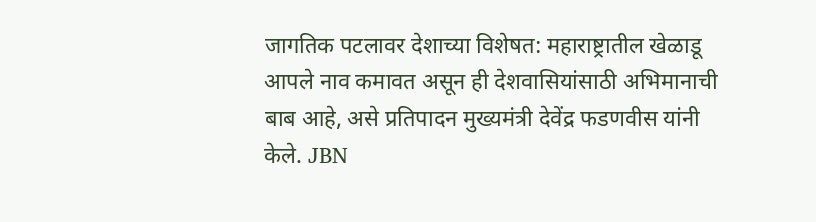जागतिक पटलावर देशाच्या विशेषत: महाराष्ट्रातील खेळाडू आपले नाव कमावत असून ही देशवासियांसाठी अभिमानाची बाब आहे, असे प्रतिपादन मुख्यमंत्री देवेंद्र फडणवीस यांनी केले. JBN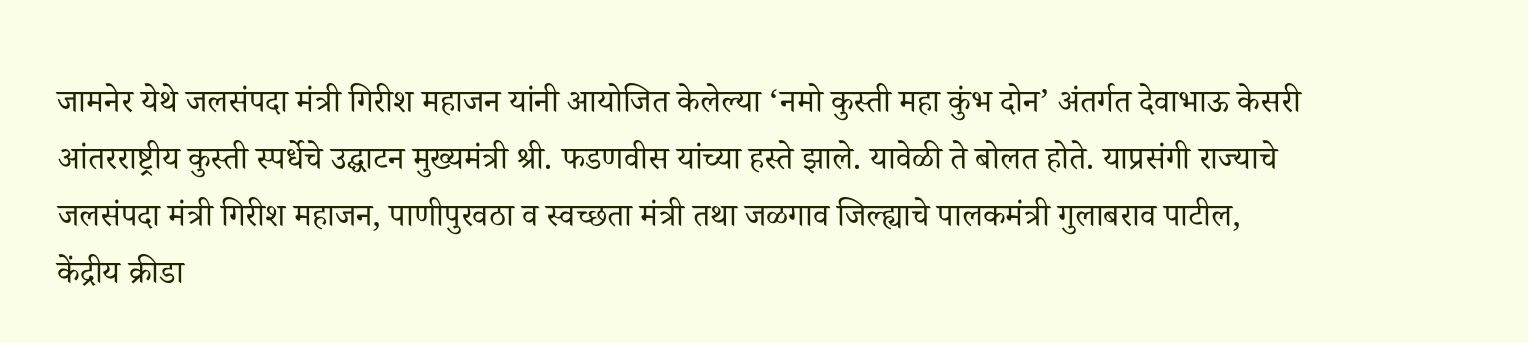जामनेर येथे जलसंपदा मंत्री गिरीश महाजन यांनी आयोजित केलेल्या ‘नमो कुस्ती महा कुंभ दोन’ अंतर्गत देवाभाऊ केसरी आंतरराष्ट्रीय कुस्ती स्पर्धेचे उद्घाटन मुख्यमंत्री श्री. फडणवीस यांच्या हस्ते झाले. यावेळी ते बोलत होते. याप्रसंगी राज्याचे जलसंपदा मंत्री गिरीश महाजन, पाणीपुरवठा व स्वच्छता मंत्री तथा जळगाव जिल्ह्याचे पालकमंत्री गुलाबराव पाटील, केंद्रीय क्रीडा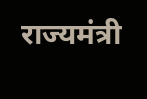राज्यमंत्री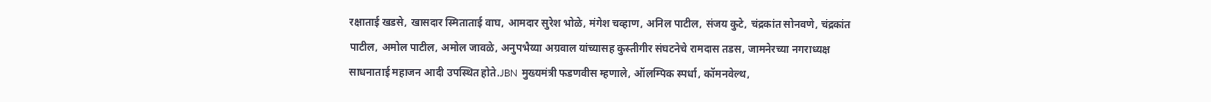रक्षाताई खडसे, खासदार स्मिताताई वाघ, आमदार सुरेश भोळे, मंगेश चव्हाण, अनिल पाटील, संजय कुटे, चंद्रकांत सोनवणे, चंद्रकांत पाटील, अमोल पाटील, अमोल जावळे, अनुपभैय्या अग्रवाल यांच्यासह कुस्तीगीर संघटनेचे रामदास तडस, जामनेरच्या नगराध्यक्ष साधनाताई महाजन आदी उपस्थित होते.JBN मुख्यमंत्री फडणवीस म्हणाले, ऑलम्पिक स्पर्धा, कॉमनवेल्थ,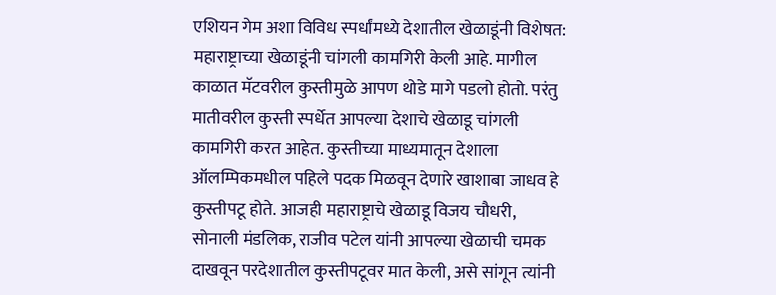एशियन गेम अशा विविध स्पर्धांमध्ये देशातील खेळाडूंनी विशेषत: महाराष्ट्राच्या खेळाडूंनी चांगली कामगिरी केली आहे. मागील काळात मॅटवरील कुस्तीमुळे आपण थोडे मागे पडलो होतो. परंतु मातीवरील कुस्ती स्पर्धेत आपल्या देशाचे खेळाडू चांगली कामगिरी करत आहेत. कुस्तीच्या माध्यमातून देशाला ऑलम्पिकमधील पहिले पदक मिळवून देणारे खाशाबा जाधव हे कुस्तीपटू होते. आजही महाराष्ट्राचे खेळाडू विजय चौधरी, सोनाली मंडलिक, राजीव पटेल यांनी आपल्या खेळाची चमक दाखवून परदेशातील कुस्तीपटूवर मात केली, असे सांगून त्यांनी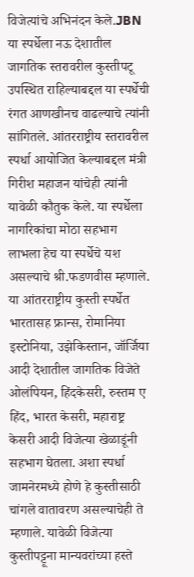विजेत्यांचे अभिनंदन केले.JBN या स्पर्धेला नऊ देशातील जागतिक स्तरावरील कुस्तीपटू उपस्थित राहिल्याबद्दल या स्पर्धेची रंगत आणखीनच वाढल्याचे त्यांनी सांगितले. आंतरराष्ट्रीय स्तरावरील स्पर्धा आयोजित केल्याबद्दल मंत्री गिरीश महाजन यांचेही त्यांनी यावेळी कौतुक केले. या स्पर्धेला नागरिकांचा मोठा सहभाग लाभला हेच या स्पर्धेचे यश असल्याचे श्री.फडणवीस म्हणाले. या आंतरराष्ट्रीय कुस्ती स्पर्धेत भारतासह फ्रान्स, रोमानिया इस्टोनिया, उझेकिस्तान, जॉर्जिया आदी देशातील जागतिक विजेते ओलंपियन, हिंदकेसरी, रुस्तम ए हिंद, भारत केसरी, महाराष्ट्र केसरी आदी विजेत्या खेळाडूंनी सहभाग घेतला. अशा स्पर्धा जामनेरमध्ये होणे हे कुस्तीसाठी चांगले वातावरण असल्याचेही ते म्हणाले. यावेळी विजेत्या कुस्तीपट्टूना मान्यवरांच्या हस्ते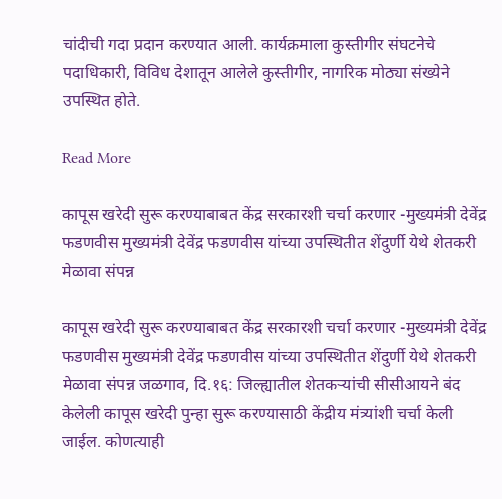चांदीची गदा प्रदान करण्यात आली. कार्यक्रमाला कुस्तीगीर संघटनेचे पदाधिकारी, विविध देशातून आलेले कुस्तीगीर, नागरिक मोठ्या संख्येने उपस्थित होते.

Read More

कापूस खरेदी सुरू करण्याबाबत केंद्र सरकारशी चर्चा करणार -मुख्यमंत्री देवेंद्र फडणवीस मुख्यमंत्री देवेंद्र फडणवीस यांच्या उपस्थितीत शेंदुर्णी येथे शेतकरी मेळावा संपन्न

कापूस खरेदी सुरू करण्याबाबत केंद्र सरकारशी चर्चा करणार -मुख्यमंत्री देवेंद्र फडणवीस मुख्यमंत्री देवेंद्र फडणवीस यांच्या उपस्थितीत शेंदुर्णी येथे शेतकरी मेळावा संपन्न जळगाव, दि.१६: जिल्ह्यातील शेतकऱ्यांची सीसीआयने बंद केलेली कापूस खरेदी पुन्हा सुरू करण्यासाठी केंद्रीय मंत्र्यांशी चर्चा केली जाईल. कोणत्याही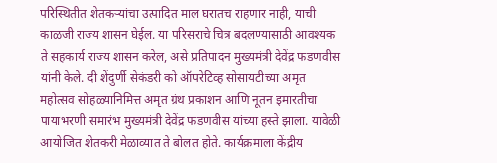परिस्थितीत शेतकऱ्यांचा उत्पादित माल घरातच राहणार नाही, याची काळजी राज्य शासन घेईल. या परिसराचे चित्र बदलण्यासाठी आवश्यक ते सहकार्य राज्य शासन करेल, असे प्रतिपादन मुख्यमंत्री देवेंद्र फडणवीस यांनी केले. दी शेंदुर्णी सेकंडरी को ऑपरेटिव्ह सोसायटीच्या अमृत महोत्सव सोहळ्यानिमित्त अमृत ग्रंथ प्रकाशन आणि नूतन इमारतीचा पायाभरणी समारंभ मुख्यमंत्री देवेंद्र फडणवीस यांच्या हस्ते झाला. यावेळी आयोजित शेतकरी मेळाव्यात ते बोलत होते. कार्यक्रमाला केंद्रीय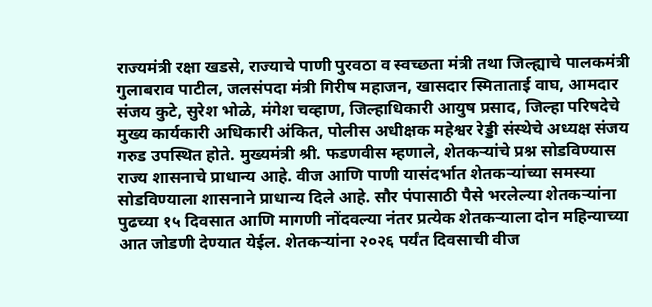राज्यमंत्री रक्षा खडसे, राज्याचे पाणी पुरवठा व स्वच्छता मंत्री तथा जिल्ह्याचे पालकमंत्री गुलाबराव पाटील, जलसंपदा मंत्री गिरीष महाजन, खासदार स्मिताताई वाघ, आमदार संजय कुटे, सुरेश भोळे, मंगेश चव्हाण, जिल्हाधिकारी आयुष प्रसाद, जिल्हा परिषदेचे मुख्य कार्यकारी अधिकारी अंकित, पोलीस अधीक्षक महेश्वर रेड्डी संस्थेचे अध्यक्ष संजय गरुड उपस्थित होते. मुख्यमंत्री श्री. फडणवीस म्हणाले, शेतकऱ्यांचे प्रश्न सोडविण्यास राज्य शासनाचे प्राधान्य आहे. वीज आणि पाणी यासंदर्भात शेतकऱ्यांच्या समस्या सोडविण्याला शासनाने प्राधान्य दिले आहे. सौर पंपासाठी पैसे भरलेल्या शेतकऱ्यांना पुढच्या १५ दिवसात आणि मागणी नोंदवल्या नंतर प्रत्येक शेतकऱ्याला दोन महिन्याच्या आत जोडणी देण्यात येईल. शेतकऱ्यांना २०२६ पर्यंत दिवसाची वीज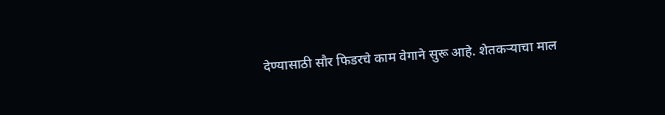देण्यासाठी सौर फिडरचे काम वेगाने सुरू आहे. शेतकऱ्याचा माल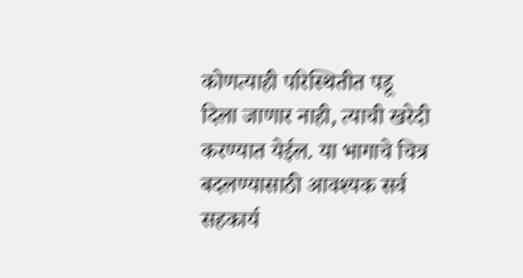कोणत्याही परिस्थितीत पडू दिला जाणार नाही, त्याची खरेदी करण्यात येईल. या भागाचे चित्र बदलण्यासाठी आवश्यक सर्व सहकार्य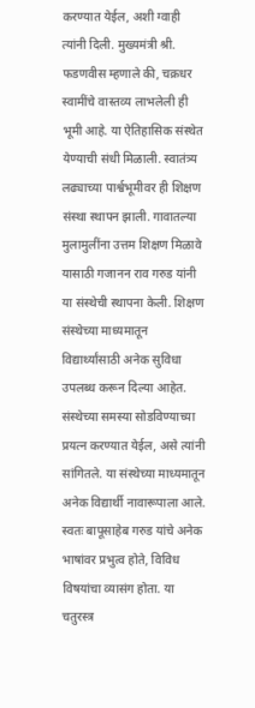करण्यात येईल, अशी ग्वाही त्यांनी दिली. मुख्यमंत्री श्री. फडणवीस म्हणाले की, चक्रधर स्वामींचे वास्तव्य लाभलेली ही भूमी आहे. या ऐतिहासिक संस्थेत येण्याची संधी मिळाली. स्वातंत्र्य लढ्याच्या पार्श्वभूमीवर ही शिक्षण संस्था स्थापन झाली. गावातल्या मुलामुलींना उत्तम शिक्षण मिळावे यासाठी गजानन राव गरुड यांनी या संस्थेची स्थापना केली. शिक्षण संस्थेच्या माध्यमातून विद्यार्थ्यांसाठी अनेक सुविधा उपलब्ध करून दिल्या आहेत. संस्थेच्या समस्या सोडविण्याच्या प्रयत्न करण्यात येईल, असे त्यांनी सांगितले. या संस्थेच्या माध्यमातून अनेक विद्यार्थी नावारूपाला आले. स्वतः बापूसाहेब गरुड यांचे अनेक भाषांवर प्रभुत्व होते, विविध विषयांचा व्यासंग होता. या चतुरस्त्र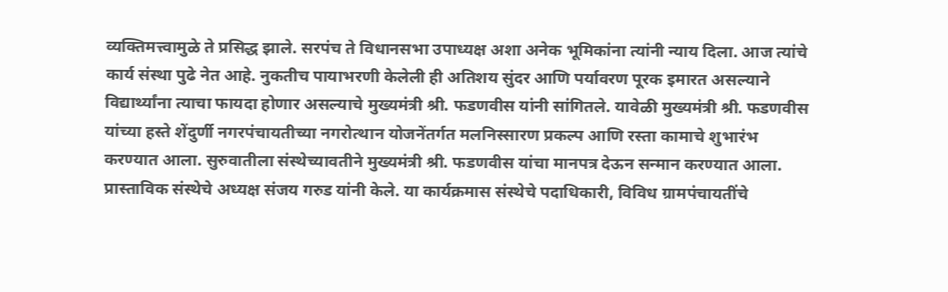व्यक्तिमत्त्वामुळे ते प्रसिद्ध झाले. सरपंच ते विधानसभा उपाध्यक्ष अशा अनेक भूमिकांना त्यांनी न्याय दिला. आज त्यांचे कार्य संस्था पुढे नेत आहे. नुकतीच पायाभरणी केलेली ही अतिशय सुंदर आणि पर्यावरण पूरक इमारत असल्याने विद्यार्थ्यांना त्याचा फायदा होणार असल्याचे मुख्यमंत्री श्री. फडणवीस यांनी सांगितले. यावेळी मुख्यमंत्री श्री. फडणवीस यांच्या हस्ते शेंदुर्णी नगरपंचायतीच्या नगरोत्थान योजनेंतर्गत मलनिस्सारण प्रकल्प आणि रस्ता कामाचे शुभारंभ करण्यात आला. सुरुवातीला संस्थेच्यावतीने मुख्यमंत्री श्री. फडणवीस यांचा मानपत्र देऊन सन्मान करण्यात आला. प्रास्ताविक संस्थेचे अध्यक्ष संजय गरुड यांनी केले. या कार्यक्रमास संस्थेचे पदाधिकारी, विविध ग्रामपंचायतींचे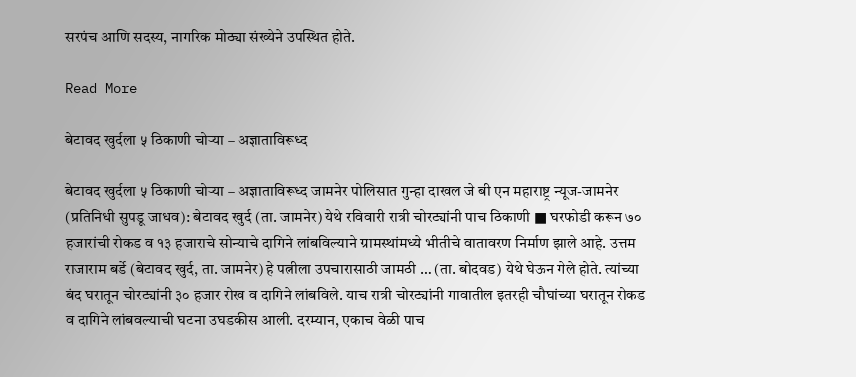सरपंच आणि सदस्य, नागरिक मोठ्या संख्येने उपस्थित होते.

Read More

बेटावद खुर्दला ५ ठिकाणी चोऱ्या – अज्ञाताविरूध्द

बेटावद खुर्दला ५ ठिकाणी चोऱ्या – अज्ञाताविरूध्द जामनेर पोलिसात गुन्हा दाखल जे बी एन महाराष्ट्र न्यूज-जामनेर (प्रतिनिधी सुपडू जाधव): बेटावद खुर्द (ता. जामनेर) येथे रविवारी रात्री चोरट्यांनी पाच ठिकाणी ■ घरफोडी करून ७० हजारांची रोकड व १३ हजाराचे सोन्याचे दागिने लांबविल्याने ग्रामस्थांमध्ये भीतीचे वातावरण निर्माण झाले आहे. उत्तम राजाराम बर्डे (बेटावद खुर्द, ता. जामनेर) हे पत्नीला उपचारासाठी जामठी … (ता. बोदवड) येथे घेऊन गेले होते. त्यांच्या बंद घरातून चोरट्यांनी ३० हजार रोख व दागिने लांबविले. याच रात्री चोरट्यांनी गावातील इतरही चौघांच्या घरातून रोकड व दागिने लांबवल्याची घटना उघडकीस आली. दरम्यान, एकाच वेळी पाच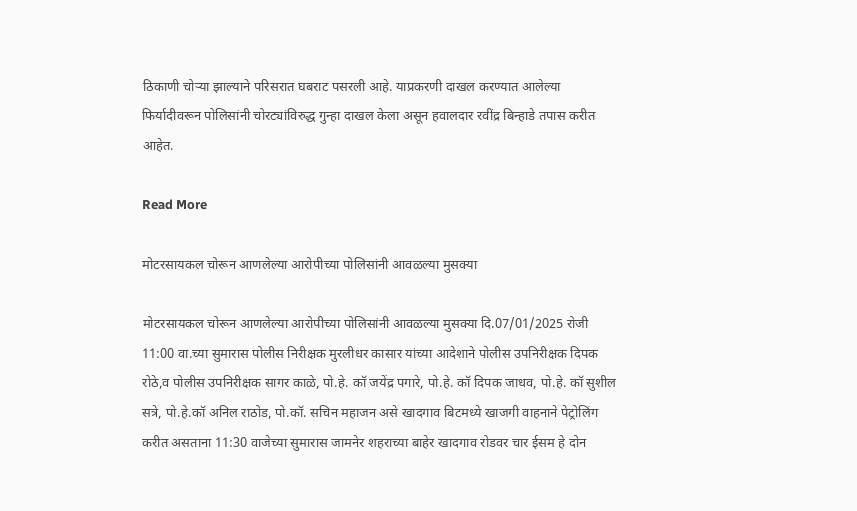ठिकाणी चोऱ्या झाल्याने परिसरात घबराट पसरली आहे. याप्रकरणी दाखल करण्यात आलेल्या फिर्यादीवरून पोलिसांनी चोरट्यांविरुद्ध गुन्हा दाखल केला असून हवालदार रवींद्र बिन्हाडे तपास करीत आहेत.

Read More

मोटरसायकल चोरून आणलेल्या आरोपीच्या पोलिसांनी आवळल्या मुसक्या

मोटरसायकल चोरून आणलेल्या आरोपीच्या पोलिसांनी आवळल्या मुसक्या दि.07/01/2025 रोजी 11:00 वा.च्या सुमारास पोलीस निरीक्षक मुरलीधर कासार यांच्या आदेशाने पोलीस उपनिरीक्षक दिपक रोठे,व पोलीस उपनिरीक्षक सागर काळे, पो.हे. कॉ जयेंद्र पगारे, पो.हे. कॉ दिपक जाधव, पो.हे. कॉ सुशील सत्रे, पो.हे.कॉ अनिल राठोड, पो.कॉ. सचिन महाजन असे खादगाव बिटमध्ये खाजगी वाहनाने पेट्रोलिंग करीत असताना 11:30 वाजेच्या सुमारास जामनेर शहराच्या बाहेर खादगाव रोडवर चार ईसम हे दोन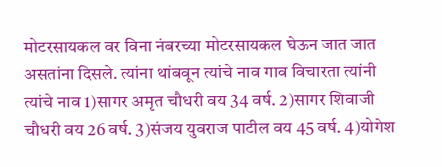मोटरसायकल वर विना नंबरच्या मोटरसायकल घेऊन जात जात असतांना दिसले. त्यांना थांबवून त्यांचे नाव गाव विचारता त्यांनी त्यांचे नाव 1)सागर अमृत चौधरी वय 34 वर्ष. 2)सागर शिवाजी चौधरी वय 26 वर्ष. 3)संजय युवराज पाटील वय 45 वर्ष. 4)योगेश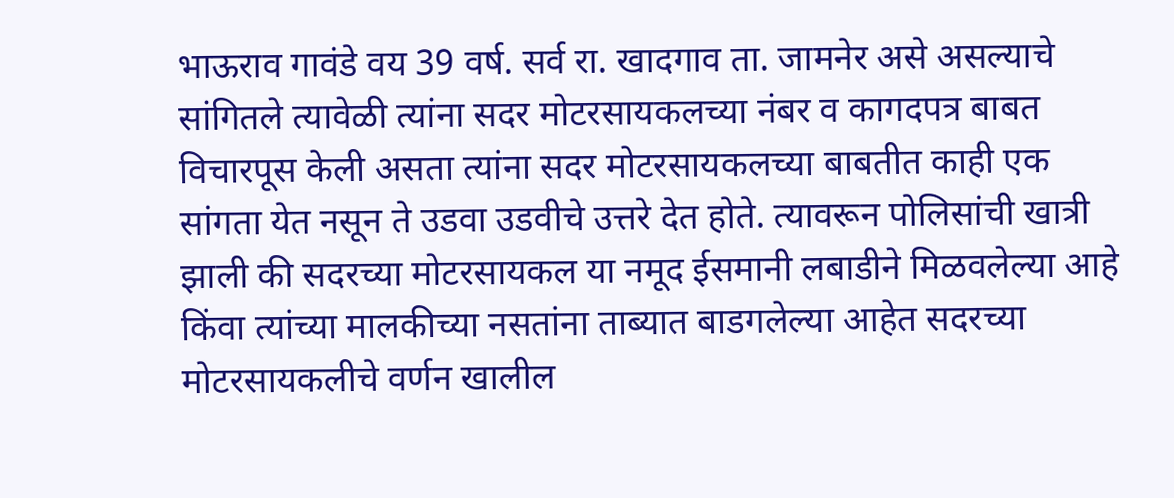भाऊराव गावंडे वय 39 वर्ष. सर्व रा. खादगाव ता. जामनेर असे असल्याचे सांगितले त्यावेळी त्यांना सदर मोटरसायकलच्या नंबर व कागदपत्र बाबत विचारपूस केली असता त्यांना सदर मोटरसायकलच्या बाबतीत काही एक सांगता येत नसून ते उडवा उडवीचे उत्तरे देत होते. त्यावरून पोलिसांची खात्री झाली की सदरच्या मोटरसायकल या नमूद ईसमानी लबाडीने मिळवलेल्या आहे किंवा त्यांच्या मालकीच्या नसतांना ताब्यात बाडगलेल्या आहेत सदरच्या मोटरसायकलीचे वर्णन खालील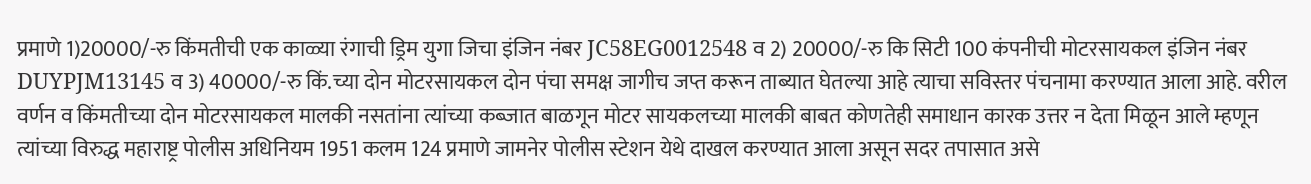प्रमाणे 1)20000/-रु किंमतीची एक काळ्या रंगाची ड्रिम युगा जिचा इंजिन नंबर JC58EG0012548 व 2) 20000/-रु कि सिटी 100 कंपनीची मोटरसायकल इंजिन नंबर DUYPJM13145 व 3) 40000/-रु किं.च्या दोन मोटरसायकल दोन पंचा समक्ष जागीच जप्त करून ताब्यात घेतल्या आहे त्याचा सविस्तर पंचनामा करण्यात आला आहे. वरील वर्णन व किंमतीच्या दोन मोटरसायकल मालकी नसतांना त्यांच्या कब्जात बाळगून मोटर सायकलच्या मालकी बाबत कोणतेही समाधान कारक उत्तर न देता मिळून आले म्हणून त्यांच्या विरुद्ध महाराष्ट्र पोलीस अधिनियम 1951 कलम 124 प्रमाणे जामनेर पोलीस स्टेशन येथे दाखल करण्यात आला असून सदर तपासात असे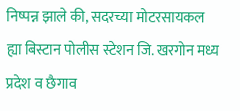निष्पन्न झाले की, सदरच्या मोटरसायकल ह्या बिस्टान पोलीस स्टेशन जि. खरगोन मध्य प्रदेश व छैगाव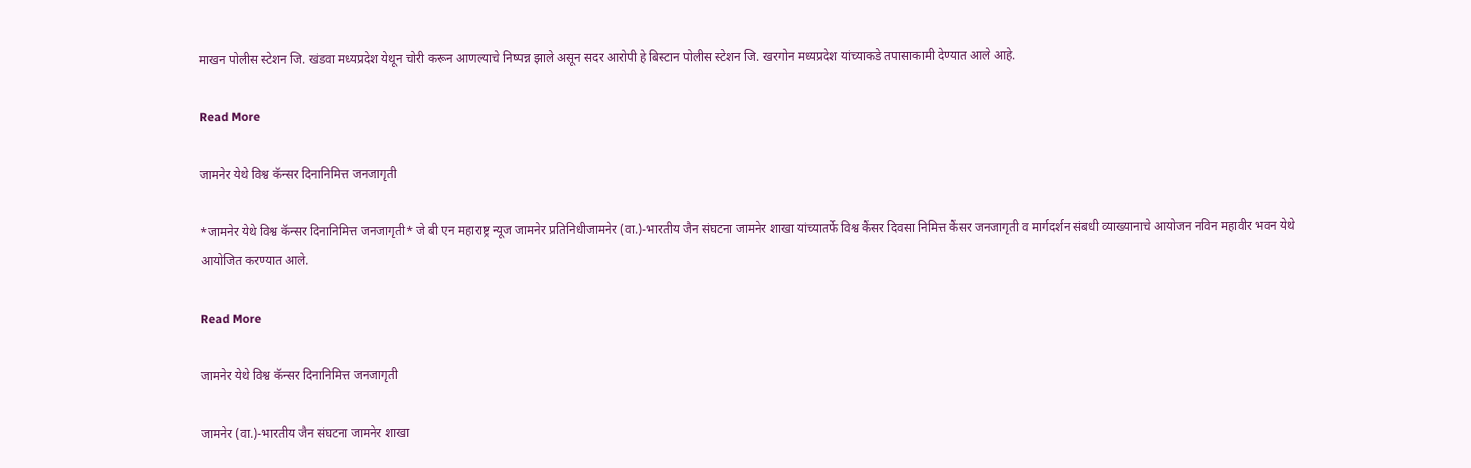माखन पोलीस स्टेशन जि. खंडवा मध्यप्रदेश येथून चोरी करून आणल्याचे निष्पन्न झाले असून सदर आरोपी हे बिस्टान पोलीस स्टेशन जि. खरगोन मध्यप्रदेश यांच्याकडे तपासाकामी देण्यात आले आहे.

Read More

जामनेर येथे विश्व कॅन्सर दिनानिमित्त जनजागृती

*जामनेर येथे विश्व कॅन्सर दिनानिमित्त जनजागृती* जे बी एन महाराष्ट्र न्यूज जामनेर प्रतिनिधीजामनेर (वा.)-भारतीय जैन संघटना जामनेर शाखा यांच्यातर्फे विश्व कैंसर दिवसा निमित्त कैंसर जनजागृती व मार्गदर्शन संबधी व्याख्यानाचे आयोजन नविन महावीर भवन येथे आयोजित करण्यात आले.

Read More

जामनेर येथे विश्व कॅन्सर दिनानिमित्त जनजागृती

जामनेर (वा.)-भारतीय जैन संघटना जामनेर शाखा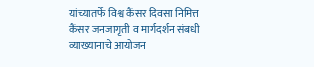यांच्यातर्फे विश्व कैंसर दिवसा निमित्त कैंसर जनजागृती व मार्गदर्शन संबधी व्याख्यानाचे आयोजन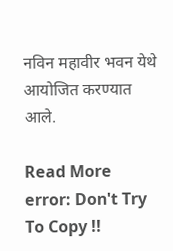नविन महावीर भवन येथे आयोजित करण्यात आले.

Read More
error: Don't Try To Copy !!